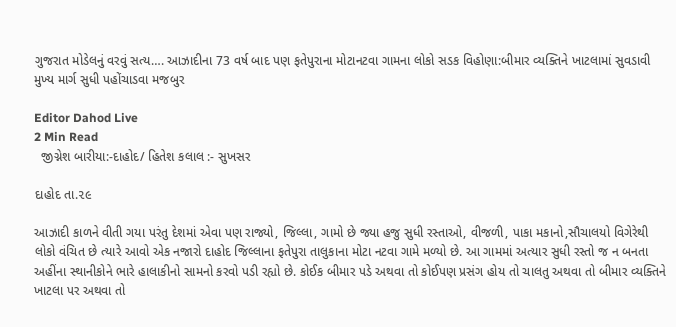ગુજરાત મોડેલનું વરવું સત્ય…. આઝાદીના 73 વર્ષ બાદ પણ ફતેપુરાના મોટાનટવા ગામના લોકો સડક વિહોણા:બીમાર વ્યક્તિને ખાટલામાં સુવડાવી મુખ્ય માર્ગ સુધી પહોંચાડવા મજબુર

Editor Dahod Live
2 Min Read
  જીગ્નેશ બારીયા:-દાહોદ/ હિતેશ કલાલ :- સુખસર

દાહોદ તા.૨૯

આઝાદી કાળને વીતી ગયા પરંતુ દેશમાં એવા પણ રાજ્યો, જિલ્લા, ગામો છે જ્યા હજુ સુધી રસ્તાઓ, વીજળી, પાકા મકાનો,સૌચાલયો વિગેરેથી લોકો વંચિત છે ત્યારે આવો એક નજારો દાહોદ જિલ્લાના ફતેપુરા તાલુકાના મોટા નટવા ગામે મળ્યો છે. આ ગામમાં અત્યાર સુધી રસ્તો જ ન બનતા અહીંના સ્થાનીકોને ભારે હાલાકીનો સામનો કરવો પડી રહ્યો છે. કોઈક બીમાર પડે અથવા તો કોઈપણ પ્રસંગ હોય તો ચાલતુ અથવા તો બીમાર વ્યક્તિને ખાટલા પર અથવા તો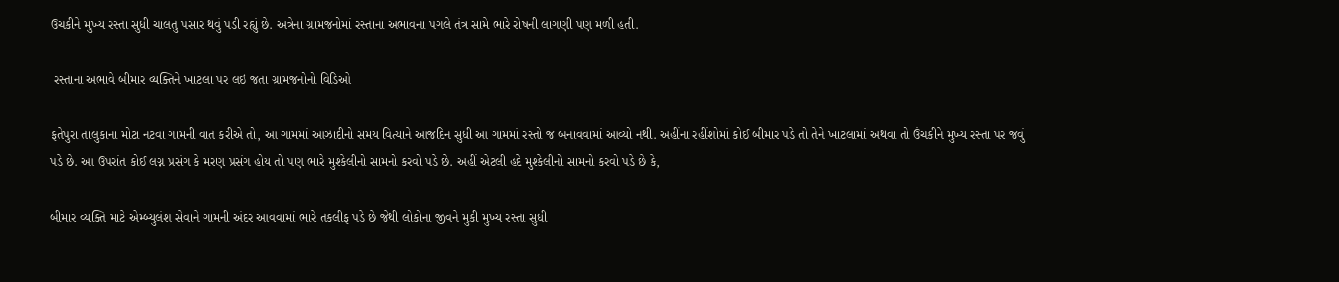ઉચકીને મુખ્ય રસ્તા સુધી ચાલતુ પસાર થવું પડી રહ્યું છે. અત્રેના ગ્રામજનોમાં રસ્તાના અભાવના પગલે તંત્ર સામે ભારે રોષની લાગણી પણ મળી હતી.

 રસ્તાના અભાવે બીમાર વ્યક્તિને ખાટલા પર લઇ જતા ગ્રામજનોનો વિડિઓ

ફતેપુરા તાલુકાના મોટા નટવા ગામની વાત કરીએ તો, આ ગામમાં આઝાદીનો સમય વિત્યાને આજદિન સુધી આ ગામમાં રસ્તો જ બનાવવામાં આવ્યો નથી. અહીંના રહીંશોમાં કોઈ બીમાર પડે તો તેને ખાટલામાં અથવા તો ઉંચકીને મુખ્ય રસ્તા પર જવું પડે છે. આ ઉપરાંત કોઈ લગ્ન પ્રસંગ કે મરણ પ્રસંગ હોય તો પણ ભારે મુશ્કેલીનો સામનો કરવો પડે છે. અહીં એટલી હદે મુશ્કેલીનો સામનો કરવો પડે છે કે,

બીમાર વ્યક્તિ માટે એમ્બ્યુલંશ સેવાને ગામની અંદર આવવામાં ભારે તકલીફ પડે છે જેથી લોકોના જીવને મુકી મુખ્ય રસ્તા સુધી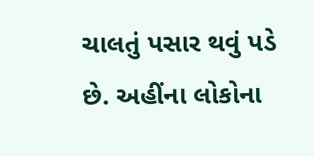ચાલતું પસાર થવું પડે છે. અહીંના લોકોના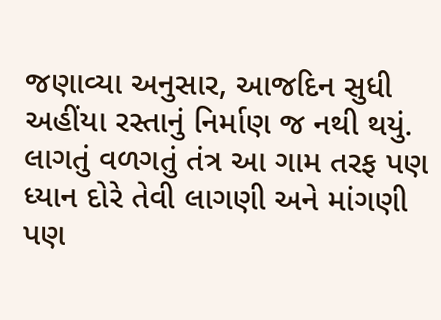જણાવ્યા અનુસાર, આજદિન સુધી અહીંયા રસ્તાનું નિર્માણ જ નથી થયું. લાગતું વળગતું તંત્ર આ ગામ તરફ પણ ધ્યાન દોરે તેવી લાગણી અને માંગણી પણ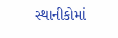સ્થાનીકોમાં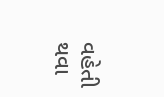વહેતી થવા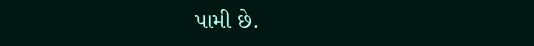પામી છે.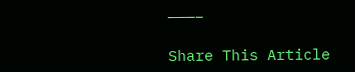———–

Share This Article